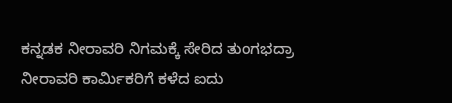ಕನ್ನಡಕ ನೀರಾವರಿ ನಿಗಮಕ್ಕೆ ಸೇರಿದ ತುಂಗಭದ್ರಾ ನೀರಾವರಿ ಕಾರ್ಮಿಕರಿಗೆ ಕಳೆದ ಐದು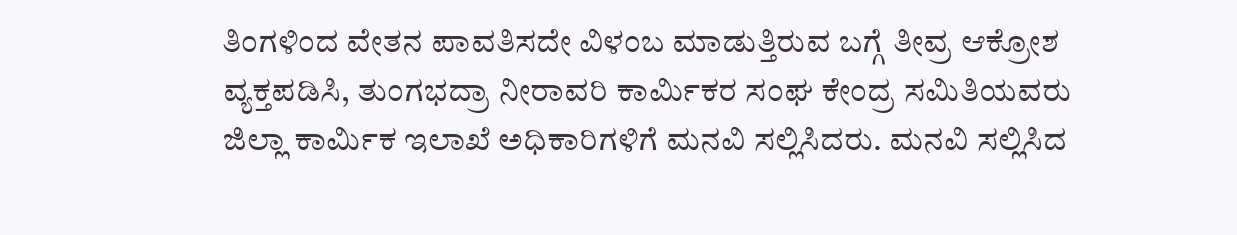ತಿಂಗಳಿಂದ ವೇತನ ಪಾವತಿಸದೇ ವಿಳಂಬ ಮಾಡುತ್ತಿರುವ ಬಗ್ಗೆ ತೀವ್ರ ಆಕ್ರೋಶ ವ್ಯಕ್ತಪಡಿಸಿ, ತುಂಗಭದ್ರಾ ನೀರಾವರಿ ಕಾರ್ಮಿಕರ ಸಂಘ ಕೇಂದ್ರ ಸಮಿತಿಯವರು ಜಿಲ್ಲಾ ಕಾರ್ಮಿಕ ಇಲಾಖೆ ಅಧಿಕಾರಿಗಳಿಗೆ ಮನವಿ ಸಲ್ಲಿಸಿದರು. ಮನವಿ ಸಲ್ಲಿಸಿದ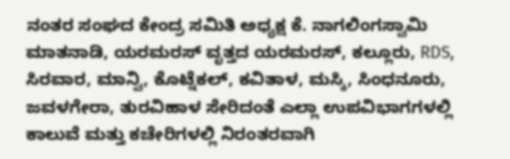ನಂತರ ಸಂಘದ ಕೇಂದ್ರ ಸಮಿತಿ ಅಧ್ಯಕ್ಷ ಕೆ. ನಾಗಲಿಂಗಸ್ವಾಮಿ ಮಾತನಾಡಿ, ಯರಮರಸ್ ವೃತ್ತದ ಯರಮರಸ್, ಕಲ್ಲೂರು, RDS, ಸಿರವಾರ, ಮಾನ್ವಿ, ಕೊಟ್ನೆಕಲ್, ಕವಿತಾಳ, ಮಸ್ಕಿ, ಸಿಂಧನೂರು, ಜವಳಗೇರಾ, ತುರವಿಹಾಳ ಸೇರಿದಂತೆ ಎಲ್ಲಾ ಉಪವಿಭಾಗಗಳಲ್ಲಿ ಕಾಲುವೆ ಮತ್ತು ಕಚೇರಿಗಳಲ್ಲಿ ನಿರಂತರವಾಗಿ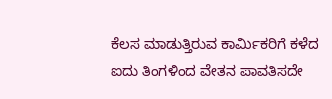ಕೆಲಸ ಮಾಡುತ್ತಿರುವ ಕಾರ್ಮಿಕರಿಗೆ ಕಳೆದ ಐದು ತಿಂಗಳಿಂದ ವೇತನ ಪಾವತಿಸದೇ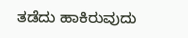ತಡೆದು ಹಾಕಿರುವುದು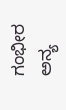ಗಂಭೀರ ಅನ್ಯ